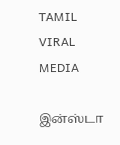TAMIL VIRAL MEDIA

இன்ஸ்டா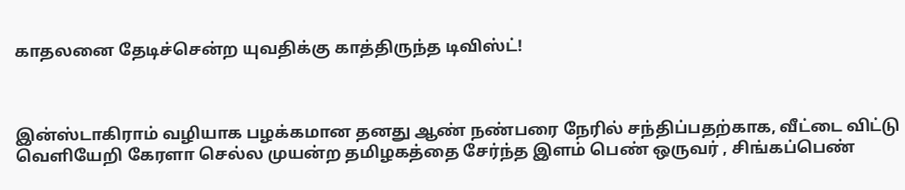காதலனை தேடிச்சென்ற யுவதிக்கு காத்திருந்த டிவிஸ்ட்!



இன்ஸ்டாகிராம் வழியாக பழக்கமான தனது ஆண் நண்பரை நேரில் சந்திப்பதற்காக, வீட்டை விட்டு வெளியேறி கேரளா செல்ல முயன்ற தமிழகத்தை சேர்ந்த இளம் பெண் ஒருவர் , சிங்கப்பெண்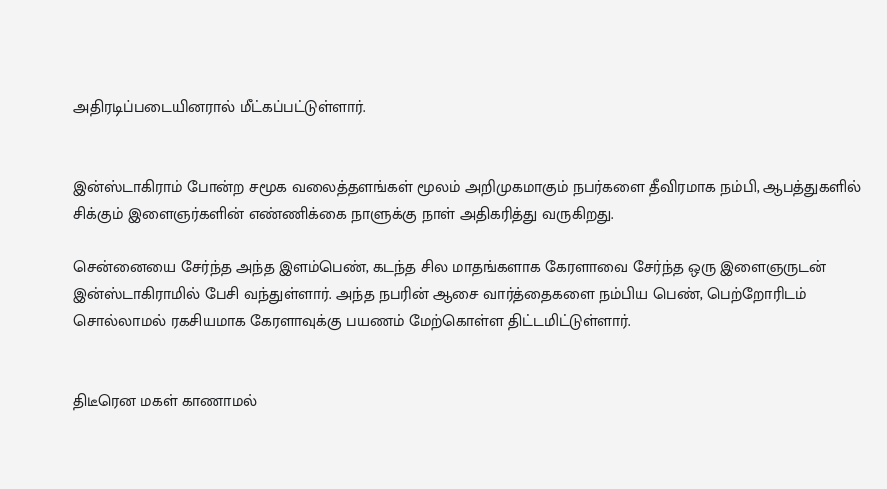அதிரடிப்படையினரால் மீட்கப்பட்டுள்ளார்.


இன்ஸ்டாகிராம் போன்ற சமூக வலைத்தளங்கள் மூலம் அறிமுகமாகும் நபர்களை தீவிரமாக நம்பி, ஆபத்துகளில் சிக்கும் இளைஞர்களின் எண்ணிக்கை நாளுக்கு நாள் அதிகரித்து வருகிறது.

சென்னையை சேர்ந்த அந்த இளம்பெண், கடந்த சில மாதங்களாக கேரளாவை சேர்ந்த ஒரு இளைஞருடன் இன்ஸ்டாகிராமில் பேசி வந்துள்ளார். அந்த நபரின் ஆசை வார்த்தைகளை நம்பிய பெண், பெற்றோரிடம் சொல்லாமல் ரகசியமாக கேரளாவுக்கு பயணம் மேற்கொள்ள திட்டமிட்டுள்ளார்.


திடீரென மகள் காணாமல்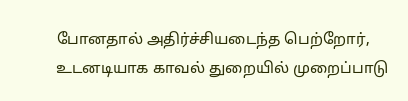போனதால் அதிர்ச்சியடைந்த பெற்றோர், உடனடியாக காவல் துறையில் முறைப்பாடு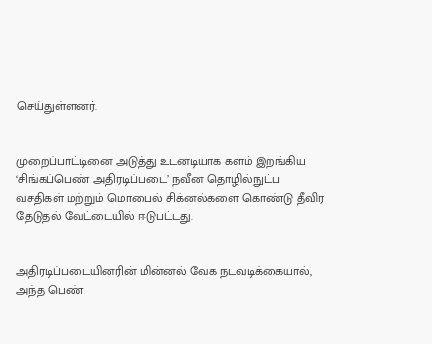செய்துள்ளனர்.


முறைப்பாட்டினை அடுத்து உடனடியாக களம் இறங்கிய ‘சிங்கப்பெண் அதிரடிப்படை’ நவீன தொழில்நுட்ப வசதிகள் மற்றும் மொபைல் சிக்னல்களை கொண்டு தீவிர தேடுதல் வேட்டையில் ஈடுபட்டது.


அதிரடிப்படையினரின் மின்னல் வேக நடவடிக்கையால், அந்த பெண்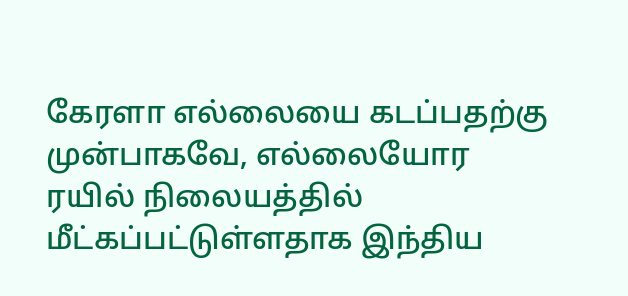கேரளா எல்லையை கடப்பதற்கு முன்பாகவே, எல்லையோர ரயில் நிலையத்தில் மீட்கப்பட்டுள்ளதாக இந்திய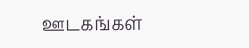ஊடகங்கள்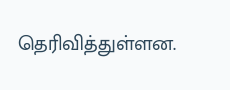தெரிவித்துள்ளன.